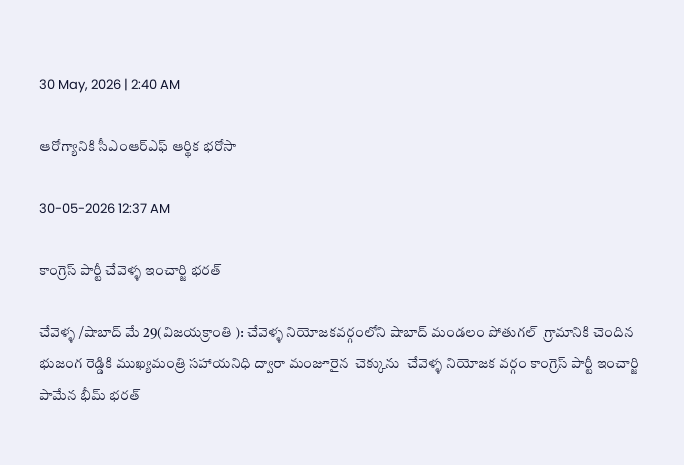30 May, 2026 | 2:40 AM

ఆరోగ్యానికి సీఎంఆర్‌ఎఫ్ ఆర్థిక భరోసా

30-05-2026 12:37 AM

కాంగ్రెస్ పార్టీ చేవెళ్ళ ఇంచార్జి భరత్

చేవెళ్ళ /షాబాద్ మే 29(విజయక్రాంతి ): చేవెళ్ళ నియోజకవర్గంలోని షాబాద్ మండలం పోతుగల్  గ్రామానికి చెందిన భుజంగ రెడ్డికి ముఖ్యమంత్రి సహాయనిధి ద్వారా మంజూరైన  చెక్కును  చేవెళ్ళ నియోజక వర్గం కాంగ్రెస్ పార్టీ ఇంచార్జి పామేన భీమ్ భరత్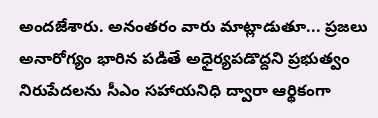అందజేశారు. అనంతరం వారు మాట్లాడుతూ... ప్రజలు అనారోగ్యం భారిన పడితే అధైర్యపడొద్దని ప్రభుత్వం నిరుపేదలను సీఎం సహాయనిధి ద్వారా ఆర్థికంగా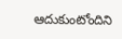ఆదుకుంటోందిని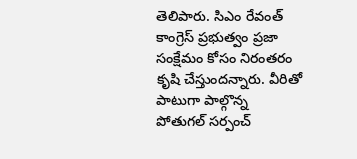తెలిపారు. సిఎం రేవంత్ కాంగ్రెస్ ప్రభుత్వం ప్రజా సంక్షేమం కోసం నిరంతరం కృషి చేస్తుందన్నారు. వీరితో పాటుగా పాల్గొన్న  పోతుగల్ సర్పంచ్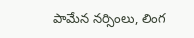పామేన నర్సింలు, లింగ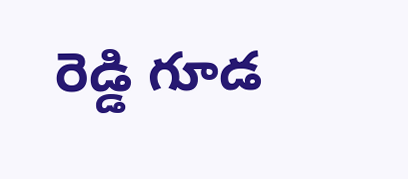రెడ్డి గూడ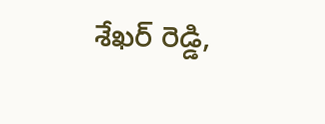శేఖర్ రెడ్డి,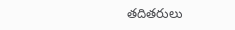తదితరులు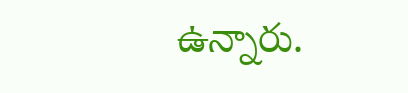ఉన్నారు.